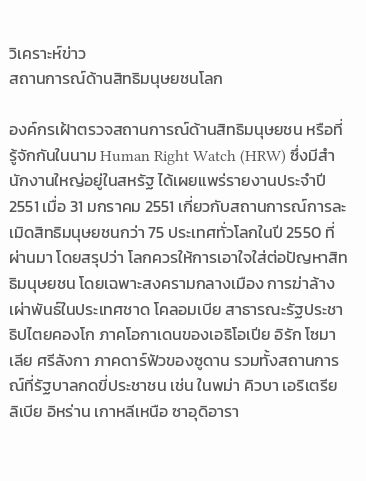วิเคราะห์ข่าว
สถานการณ์ด้านสิทธิมนุษยชนโลก

องค์กรเฝ้าตรวจสถานการณ์ด้านสิทธิมนุษยชน หรือที่รู้จักกันในนาม Human Right Watch (HRW) ซึ่งมีสำนักงานใหญ่อยู่ในสหรัฐ ได้เผยแพร่รายงานประจำปี 2551 เมื่อ 31 มกราคม 2551 เกี่ยวกับสถานการณ์การละเมิดสิทธิมนุษยชนกว่า 75 ประเทศทั่วโลกในปี 2550 ที่ผ่านมา โดยสรุปว่า โลกควรให้การเอาใจใส่ต่อปัญหาสิทธิมนุษยชน โดยเฉพาะสงครามกลางเมือง การฆ่าล้างเผ่าพันธ์ในประเทศชาด โคลอมเบีย สาธารณะรัฐประชาธิปไตยคองโก ภาคโอกาเดนของเอธิโอเปีย อิรัก โซมาเลีย ศรีลังกา ภาคดาร์ฟัวของซูดาน รวมทั้งสถานการณ์ที่รัฐบาลกดขี่ประชาชน เช่น ในพม่า คิวบา เอริเตรีย ลิเบีย อิหร่าน เกาหลีเหนือ ซาอุดิอารา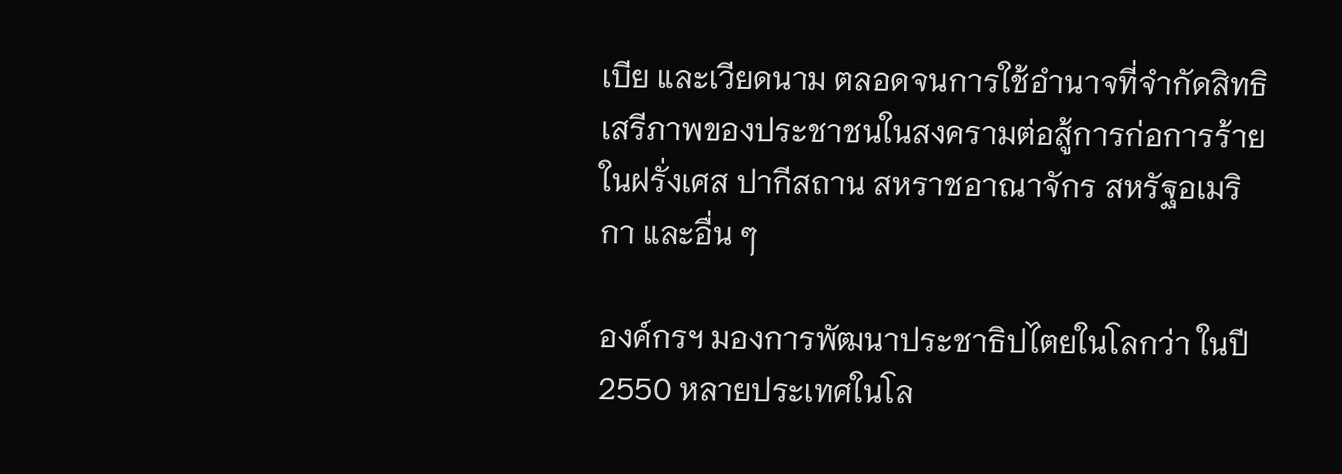เบีย และเวียดนาม ตลอดจนการใช้อำนาจที่จำกัดสิทธิเสรีภาพของประชาชนในสงครามต่อสู้การก่อการร้ายในฝรั่งเศส ปากีสถาน สหราชอาณาจักร สหรัฐอเมริกา และอื่น ๆ

องค์กรฯ มองการพัฒนาประชาธิปไตยในโลกว่า ในปี 2550 หลายประเทศในโล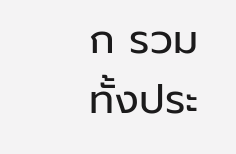ก รวมทั้งประ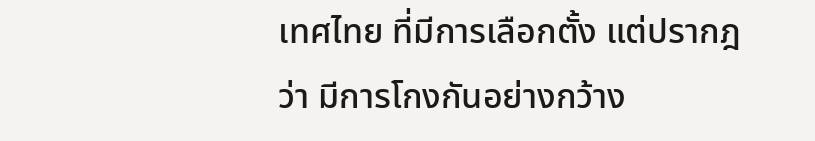เทศไทย ที่มีการเลือกตั้ง แต่ปรากฎว่า มีการโกงกันอย่างกว้าง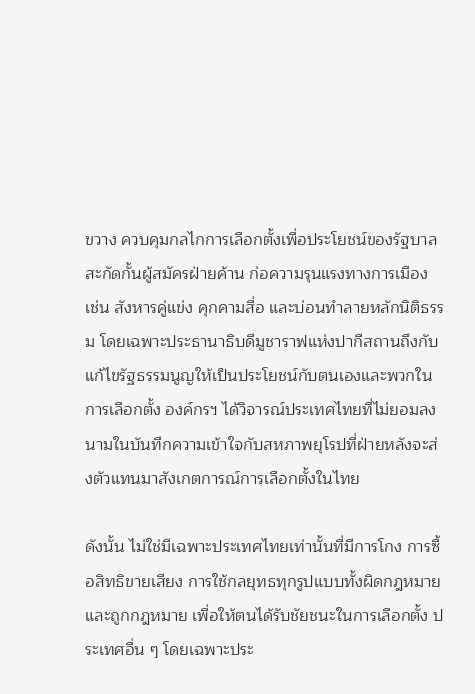ขวาง ควบคุมกลไกการเลือกตั้งเพื่อประโยชน์ของรัฐบาล สะกัดกั้นผู้สมัครฝ่ายค้าน ก่อความรุนแรงทางการเมือง เช่น สังหารคู่แข่ง คุกคามสื่อ และบ่อนทำลายหลักนิติธรรม โดยเฉพาะประธานาธิบดีมูชาราฟแห่งปากีสถานถึงกับแก้ไขรัฐธรรมนูญให้เป็นประโยชน์กับตนเองและพวกในการเลือกตั้ง องค์กรฯ ได้วิจารณ์ประเทศไทยที่ไม่ยอมลงนามในบันทึกความเข้าใจกับสหภาพยุโรปที่ฝ่ายหลังจะส่งตัวแทนมาสังเกตการณ์การเลือกตั้งในไทย

ดังนั้น ไม่ใช่มีเฉพาะประเทศไทยเท่านั้นที่มีการโกง การซื้อสิทธิขายเสียง การใช้กลยุทธทุกรูปแบบทั้งผิดกฎหมายและถูกกฎหมาย เพื่อให้ตนได้รับชัยชนะในการเลือกตั้ง ประเทศอื่น ๆ โดยเฉพาะประ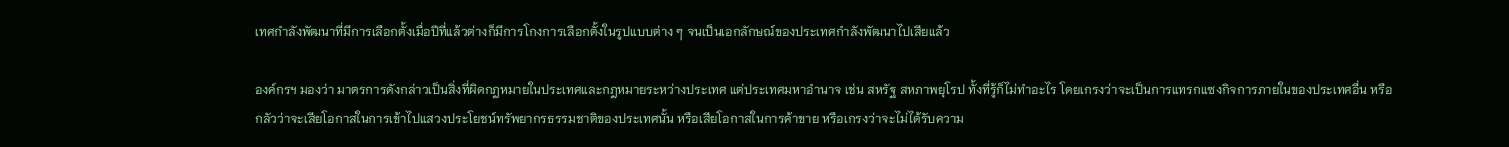เทศกำลังพัฒนาที่มีการเลือกตั้งเมื่อปีที่แล้วต่างก็มีการโกงการเลือกตั้งในรูปแบบต่าง ๆ จนเป็นเอกลักษณ์ของประเทศกำลังพัฒนาไปเสียแล้ว

องค์กรฯ มองว่า มาตรการดังกล่าวเป็นสิ่งที่ผิดกฎหมายในประเทศและกฎหมายระหว่างประเทศ แต่ประเทศมหาอำนาจ เช่น สหรัฐ สหภาพยุโรป ทั้งที่รู้ก็ไม่ทำอะไร โดยเกรงว่าจะเป็นการแทรกแซงกิจการภายในของประเทศอื่น หรือกลัวว่าจะเสียโอกาสในการเข้าไปแสวงประโยชน์ทรัพยากรธรรมชาติของประเทศนั้น หรือเสียโอกาสในการค้าขาย หรือเกรงว่าจะไม่ได้รับความ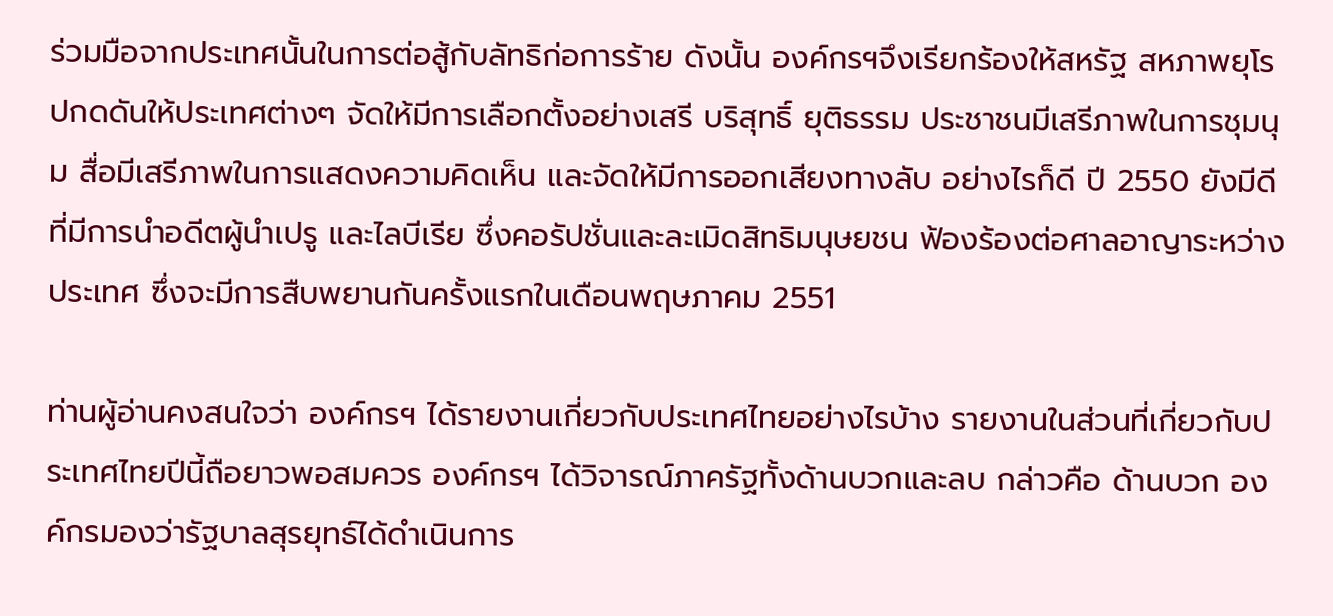ร่วมมือจากประเทศนั้นในการต่อสู้กับลัทธิก่อการร้าย ดังนั้น องค์กรฯจึงเรียกร้องให้สหรัฐ สหภาพยุโรปกดดันให้ประเทศต่างๆ จัดให้มีการเลือกตั้งอย่างเสรี บริสุทธิ์ ยุติธรรม ประชาชนมีเสรีภาพในการชุมนุม สื่อมีเสรีภาพในการแสดงความคิดเห็น และจัดให้มีการออกเสียงทางลับ อย่างไรก็ดี ปี 2550 ยังมีดีที่มีการนำอดีตผู้นำเปรู และไลบีเรีย ซึ่งคอรัปชั่นและละเมิดสิทธิมนุษยชน ฟ้องร้องต่อศาลอาญาระหว่างประเทศ ซึ่งจะมีการสืบพยานกันครั้งแรกในเดือนพฤษภาคม 2551

ท่านผู้อ่านคงสนใจว่า องค์กรฯ ได้รายงานเกี่ยวกับประเทศไทยอย่างไรบ้าง รายงานในส่วนที่เกี่ยวกับประเทศไทยปีนี้ถือยาวพอสมควร องค์กรฯ ได้วิจารณ์ภาครัฐทั้งด้านบวกและลบ กล่าวคือ ด้านบวก องค์กรมองว่ารัฐบาลสุรยุทธ์ได้ดำเนินการ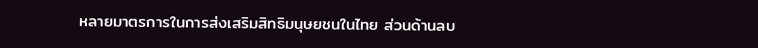หลายมาตรการในการส่งเสริมสิทธิมนุษยชนในไทย ส่วนด้านลบ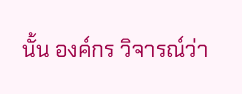นั้น องค์กร วิจารณ์ว่า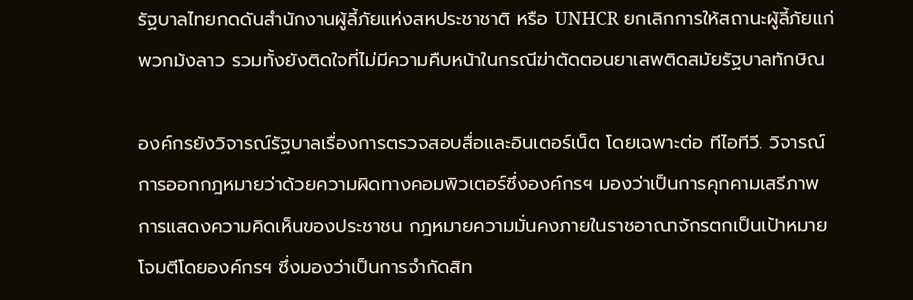รัฐบาลไทยกดดันสำนักงานผู้ลี้ภัยแห่งสหประชาชาติ หรือ UNHCR ยกเลิกการให้สถานะผู้ลี้ภัยแก่พวกม้งลาว รวมทั้งยังติดใจที่ไม่มีความคืบหน้าในกรณีฆ่าตัดตอนยาเสพติดสมัยรัฐบาลทักษิณ

องค์กรยังวิจารณ์รัฐบาลเรื่องการตรวจสอบสื่อและอินเตอร์เน็ต โดยเฉพาะต่อ ทีไอทีวี. วิจารณ์การออกกฎหมายว่าด้วยความผิดทางคอมพิวเตอร์ซึ่งองค์กรฯ มองว่าเป็นการคุกคามเสรีภาพการแสดงความคิดเห็นของประชาชน กฎหมายความมั่นคงภายในราชอาณาจักรตกเป็นเป้าหมายโจมตีโดยองค์กรฯ ซึ่งมองว่าเป็นการจำกัดสิท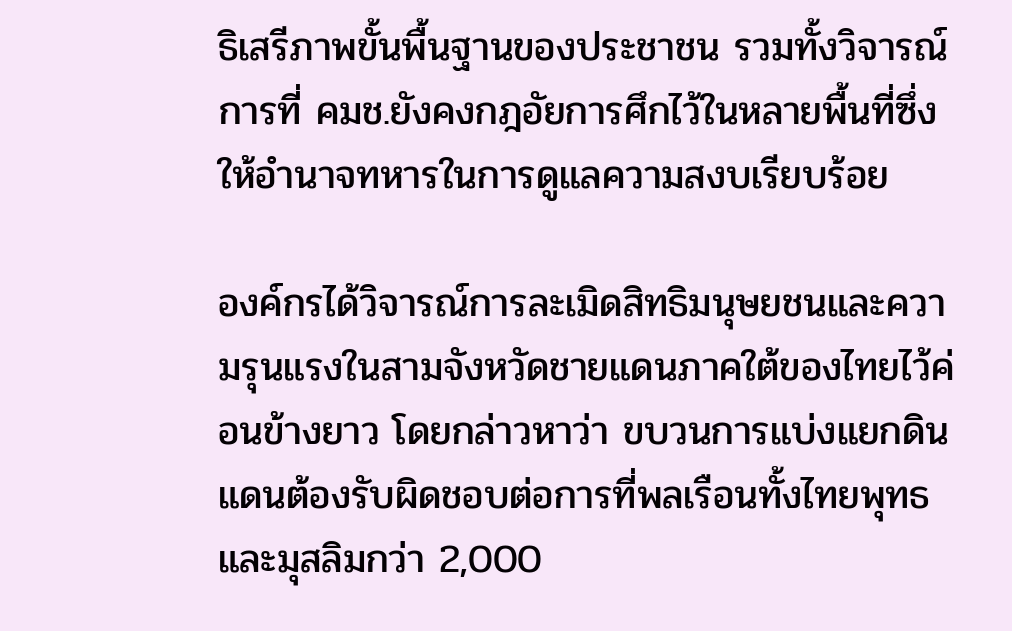ธิเสรีภาพขั้นพื้นฐานของประชาชน รวมทั้งวิจารณ์การที่ คมช.ยังคงกฎอัยการศึกไว้ในหลายพื้นที่ซึ่งให้อำนาจทหารในการดูแลความสงบเรียบร้อย

องค์กรได้วิจารณ์การละเมิดสิทธิมนุษยชนและความรุนแรงในสามจังหวัดชายแดนภาคใต้ของไทยไว้ค่อนข้างยาว โดยกล่าวหาว่า ขบวนการแบ่งแยกดินแดนต้องรับผิดชอบต่อการที่พลเรือนทั้งไทยพุทธและมุสลิมกว่า 2,000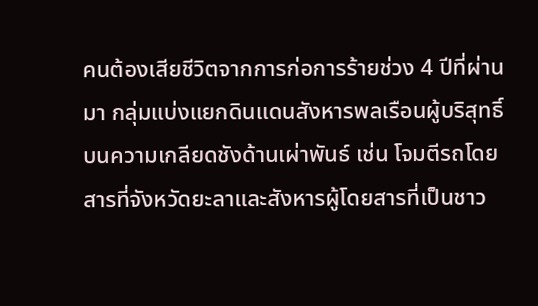คนต้องเสียชีวิตจากการก่อการร้ายช่วง 4 ปีที่ผ่านมา กลุ่มแบ่งแยกดินแดนสังหารพลเรือนผู้บริสุทธิ์บนความเกลียดชังด้านเผ่าพันธ์ เช่น โจมตีรถโดยสารที่จังหวัดยะลาและสังหารผู้โดยสารที่เป็นชาว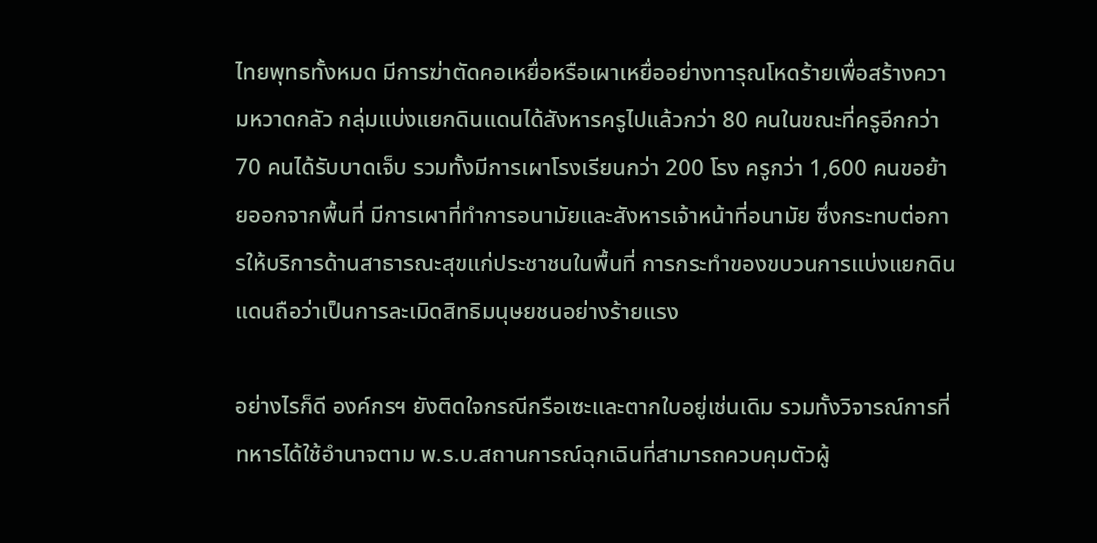ไทยพุทธทั้งหมด มีการฆ่าตัดคอเหยื่อหรือเผาเหยื่ออย่างทารุณโหดร้ายเพื่อสร้างความหวาดกลัว กลุ่มแบ่งแยกดินแดนได้สังหารครูไปแล้วกว่า 80 คนในขณะที่ครูอีกกว่า 70 คนได้รับบาดเจ็บ รวมทั้งมีการเผาโรงเรียนกว่า 200 โรง ครูกว่า 1,600 คนขอย้ายออกจากพื้นที่ มีการเผาที่ทำการอนามัยและสังหารเจ้าหน้าที่อนามัย ซึ่งกระทบต่อการให้บริการด้านสาธารณะสุขแก่ประชาชนในพื้นที่ การกระทำของขบวนการแบ่งแยกดินแดนถือว่าเป็นการละเมิดสิทธิมนุษยชนอย่างร้ายแรง

อย่างไรก็ดี องค์กรฯ ยังติดใจกรณีกรือเซะและตากใบอยู่เช่นเดิม รวมทั้งวิจารณ์การที่ทหารได้ใช้อำนาจตาม พ.ร.บ.สถานการณ์ฉุกเฉินที่สามารถควบคุมตัวผู้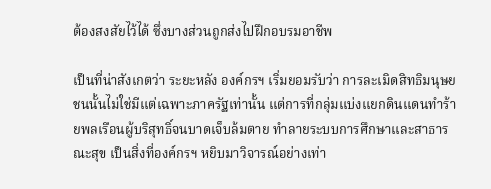ต้องสงสัยไว้ได้ ซึ่งบางส่วนถูกส่งไปฝึกอบรมอาชีพ

เป็นที่น่าสังเกตว่า ระยะหลัง องค์กรฯ เริ่มยอมรับว่า การละเมิดสิทธิมนุษยชนนั้นไม่ใช่มีแต่เฉพาะภาครัฐเท่านั้น แต่การที่กลุ่มแบ่งแยกดินแดนทำร้ายพลเรือนผู้บริสุทธิ์จนบาดเจ็บล้มตาย ทำลายระบบการศึกษาและสาธารณะสุข เป็นสิ่งที่องค์กรฯ หยิบมาวิจารณ์อย่างเท่า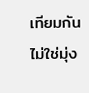เทียมกัน ไม่ใช่มุ่ง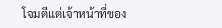โจมตีแต่เจ้าหน้าที่ของ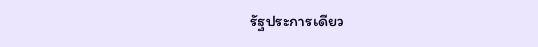รัฐประการเดียว